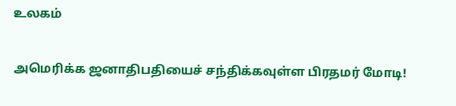உலகம்

அமெரிக்க ஜனாதிபதியைச் சந்திக்கவுள்ள பிரதமர் மோடி!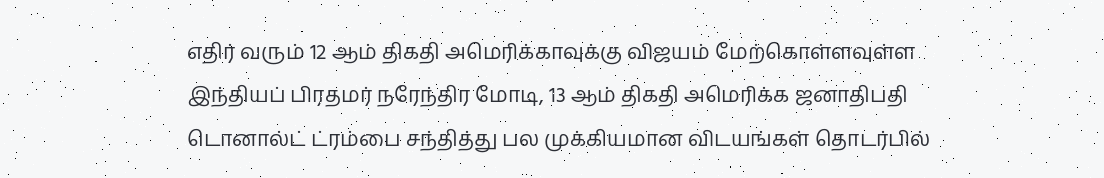எதிர் வரும் 12 ஆம் திகதி அமெரிக்காவுக்கு விஜயம் மேற்கொள்ளவுள்ள இந்தியப் பிரதமர் நரேந்திர மோடி, 13 ஆம் திகதி அமெரிக்க ஜனாதிபதி டொனால்ட் ட்ரம்பை சந்தித்து பல முக்கியமான விடயங்கள் தொடர்பில்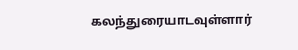கலந்துரையாடவுள்ளார்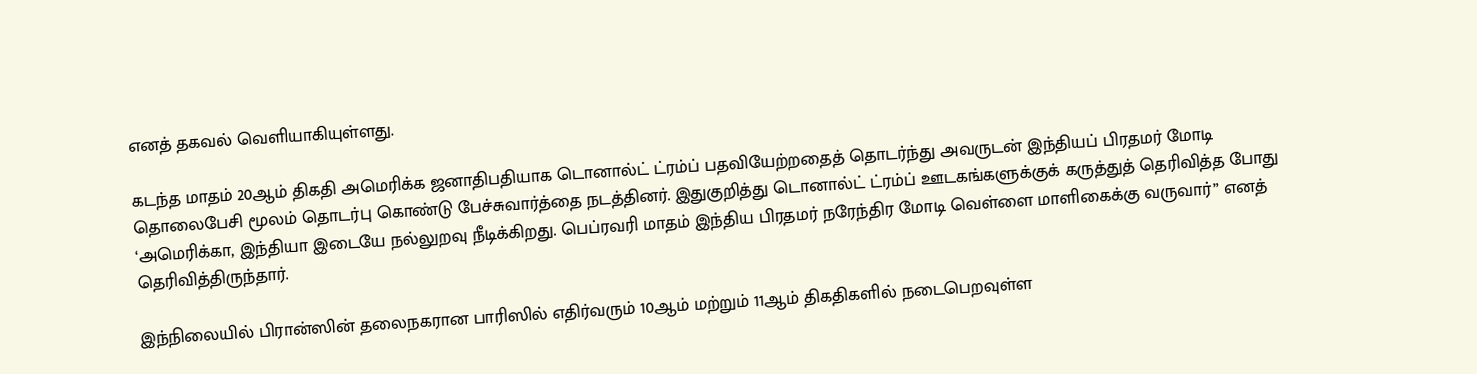எனத் தகவல் வெளியாகியுள்ளது.

கடந்த மாதம் 20ஆம் திகதி அமெரிக்க ஜனாதிபதியாக டொனால்ட் ட்ரம்ப் பதவியேற்றதைத் தொடர்ந்து அவருடன் இந்தியப் பிரதமர் மோடி தொலைபேசி மூலம் தொடர்பு கொண்டு பேச்சுவார்த்தை நடத்தினர். இதுகுறித்து டொனால்ட் ட்ரம்ப் ஊடகங்களுக்குக் கருத்துத் தெரிவித்த போது ‘அமெரிக்கா, இந்தியா இடையே நல்லுறவு நீடிக்கிறது. பெப்ரவரி மாதம் இந்திய பிரதமர் நரேந்திர மோடி வெள்ளை மாளிகைக்கு வருவார்” எனத் தெரிவித்திருந்தார்.

இந்நிலையில் பிரான்ஸின் தலைநகரான பாரிஸில் எதிர்வரும் 10ஆம் மற்றும் 11ஆம் திகதிகளில் நடைபெறவுள்ள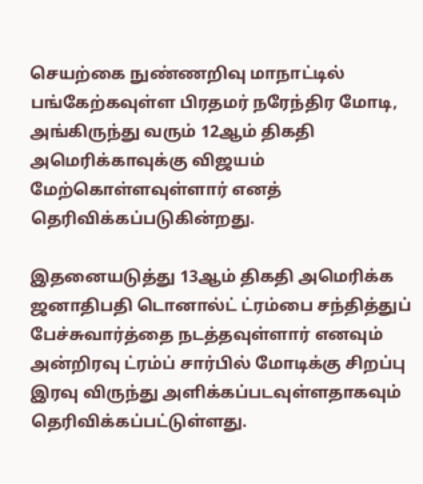செயற்கை நுண்ணறிவு மாநாட்டில் பங்கேற்கவுள்ள பிரதமர் நரேந்திர மோடி, அங்கிருந்து வரும் 12ஆம் திகதி அமெரிக்காவுக்கு விஜயம் மேற்கொள்ளவுள்ளார் எனத் தெரிவிக்கப்படுகின்றது.

இதனையடுத்து 13ஆம் திகதி அமெரிக்க ஜனாதிபதி டொனால்ட் ட்ரம்பை சந்தித்துப் பேச்சுவார்த்தை நடத்தவுள்ளார் எனவும் அன்றிரவு ட்ரம்ப் சார்பில் மோடிக்கு சிறப்பு இரவு விருந்து அளிக்கப்படவுள்ளதாகவும் தெரிவிக்கப்பட்டுள்ளது.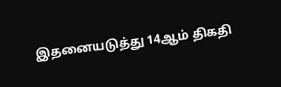இதனையடுத்து 14ஆம் திகதி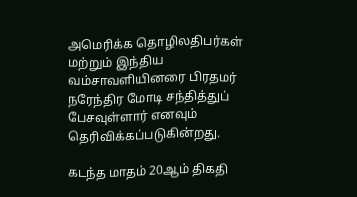அமெரிக்க தொழிலதிபர்கள் மற்றும் இந்திய வம்சாவளியினரை பிரதமர் நரேந்திர மோடி சந்தித்துப் பேசவுள்ளார் எனவும் தெரிவிக்கப்படுகின்றது.

கடந்த மாதம் 20ஆம் திகதி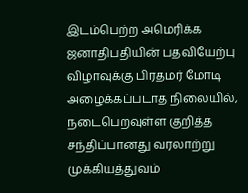இடம்பெற்ற அமெரிக்க ஜனாதிபதியின் பதவியேற்பு விழாவுக்கு பிரதமர் மோடி அழைக்கப்படாத நிலையில், நடைபெறவுள்ள குறித்த சந்திப்பானது வரலாற்று முக்கியத்துவம்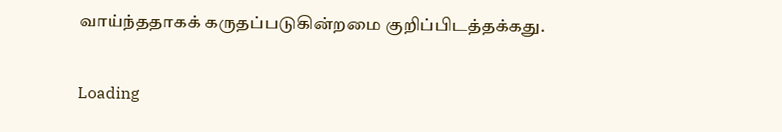வாய்ந்ததாகக் கருதப்படுகின்றமை குறிப்பிடத்தக்கது.

Loading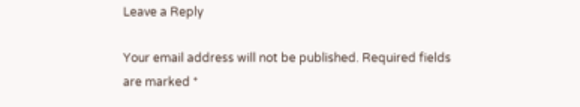Leave a Reply

Your email address will not be published. Required fields are marked *